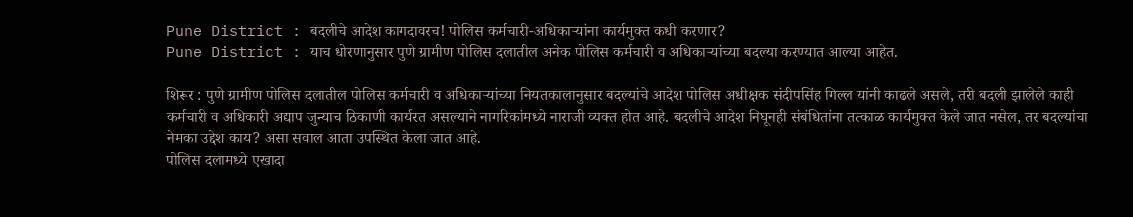Pune District : बदलीचे आदेश कागदावरच! पोलिस कर्मचारी-अधिकाऱ्यांना कार्यमुक्त कधी करणार?
Pune District : याच धोरणानुसार पुणे ग्रामीण पोलिस दलातील अनेक पोलिस कर्मचारी व अधिकाऱ्यांच्या बदल्या करण्यात आल्या आहेत.

शिरूर : पुणे ग्रामीण पोलिस दलातील पोलिस कर्मचारी व अधिकाऱ्यांच्या नियतकालानुसार बदल्यांचे आदेश पोलिस अधीक्षक संदीपसिंह गिल्ल यांनी काढले असले, तरी बदली झालेले काही कर्मचारी व अधिकारी अद्याप जुन्याच ठिकाणी कार्यरत असल्याने नागरिकांमध्ये नाराजी व्यक्त होत आहे. बदलीचे आदेश निघूनही संबंधितांना तत्काळ कार्यमुक्त केले जात नसेल, तर बदल्यांचा नेमका उद्देश काय? असा सवाल आता उपस्थित केला जात आहे.
पोलिस दलामध्ये एखादा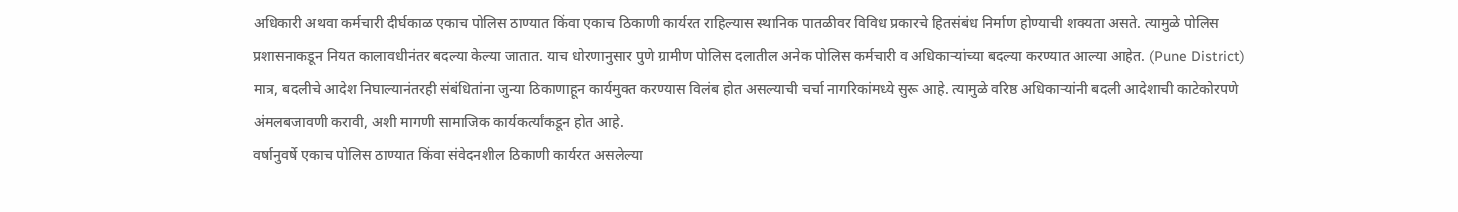अधिकारी अथवा कर्मचारी दीर्घकाळ एकाच पोलिस ठाण्यात किंवा एकाच ठिकाणी कार्यरत राहिल्यास स्थानिक पातळीवर विविध प्रकारचे हितसंबंध निर्माण होण्याची शक्यता असते. त्यामुळे पोलिस प्रशासनाकडून नियत कालावधीनंतर बदल्या केल्या जातात. याच धोरणानुसार पुणे ग्रामीण पोलिस दलातील अनेक पोलिस कर्मचारी व अधिकाऱ्यांच्या बदल्या करण्यात आल्या आहेत. (Pune District)
मात्र, बदलीचे आदेश निघाल्यानंतरही संबंधितांना जुन्या ठिकाणाहून कार्यमुक्त करण्यास विलंब होत असल्याची चर्चा नागरिकांमध्ये सुरू आहे. त्यामुळे वरिष्ठ अधिकाऱ्यांनी बदली आदेशाची काटेकोरपणे अंमलबजावणी करावी, अशी मागणी सामाजिक कार्यकर्त्यांकडून होत आहे.
वर्षानुवर्षे एकाच पोलिस ठाण्यात किंवा संवेदनशील ठिकाणी कार्यरत असलेल्या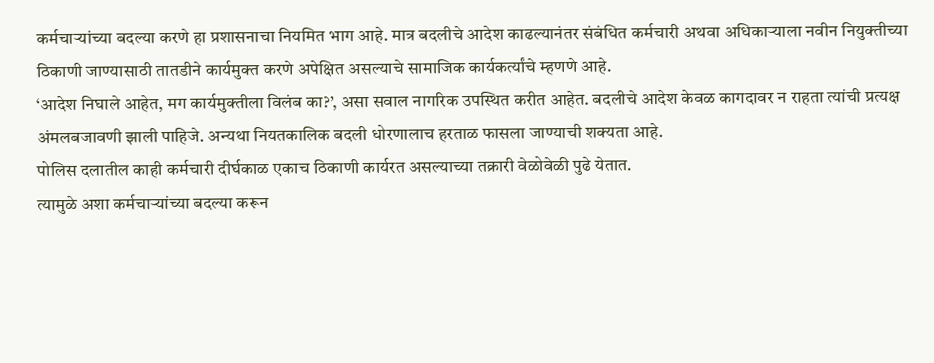कर्मचाऱ्यांच्या बदल्या करणे हा प्रशासनाचा नियमित भाग आहे. मात्र बदलीचे आदेश काढल्यानंतर संबंधित कर्मचारी अथवा अधिकाऱ्याला नवीन नियुक्तीच्या ठिकाणी जाण्यासाठी तातडीने कार्यमुक्त करणे अपेक्षित असल्याचे सामाजिक कार्यकर्त्यांचे म्हणणे आहे.
‘आदेश निघाले आहेत, मग कार्यमुक्तीला विलंब का?’, असा सवाल नागरिक उपस्थित करीत आहेत. बदलीचे आदेश केवळ कागदावर न राहता त्यांची प्रत्यक्ष अंमलबजावणी झाली पाहिजे. अन्यथा नियतकालिक बदली धोरणालाच हरताळ फासला जाण्याची शक्यता आहे.
पोलिस दलातील काही कर्मचारी दीर्घकाळ एकाच ठिकाणी कार्यरत असल्याच्या तक्रारी वेळोवेळी पुढे येतात.
त्यामुळे अशा कर्मचाऱ्यांच्या बदल्या करून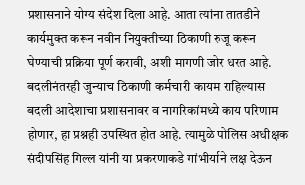प्रशासनाने योग्य संदेश दिला आहे. आता त्यांना तातडीने कार्यमुक्त करून नवीन नियुक्तीच्या ठिकाणी रुजू करून घेण्याची प्रक्रिया पूर्ण करावी, अशी मागणी जोर धरत आहे. बदलीनंतरही जुन्याच ठिकाणी कर्मचारी कायम राहिल्यास बदली आदेशाचा प्रशासनावर व नागरिकांमध्ये काय परिणाम होणार, हा प्रश्नही उपस्थित होत आहे. त्यामुळे पोलिस अधीक्षक संदीपसिंह गिल्ल यांनी या प्रकरणाकडे गांभीर्याने लक्ष देऊन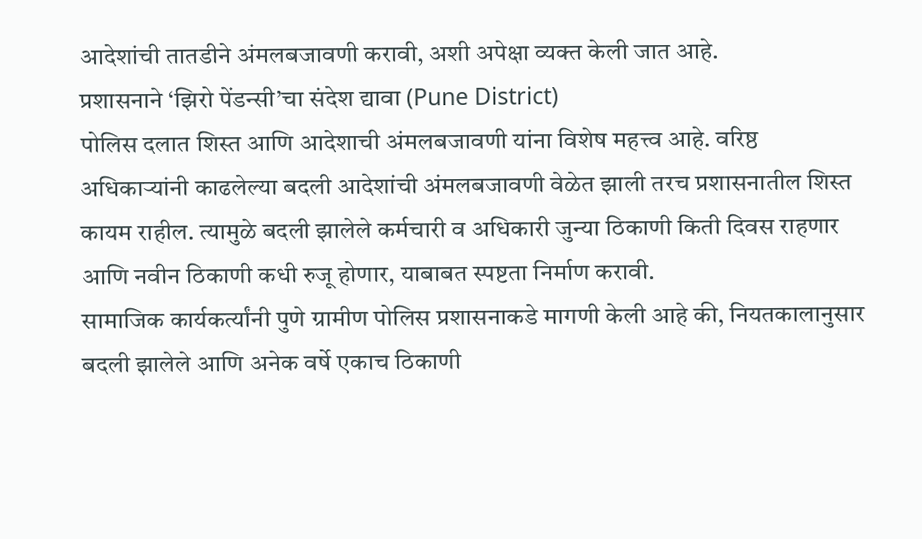आदेशांची तातडीने अंमलबजावणी करावी, अशी अपेक्षा व्यक्त केली जात आहे.
प्रशासनाने ‘झिरो पेंडन्सी’चा संदेश द्यावा (Pune District)
पोलिस दलात शिस्त आणि आदेशाची अंमलबजावणी यांना विशेष महत्त्व आहे. वरिष्ठ अधिकाऱ्यांनी काढलेल्या बदली आदेशांची अंमलबजावणी वेळेत झाली तरच प्रशासनातील शिस्त कायम राहील. त्यामुळे बदली झालेले कर्मचारी व अधिकारी जुन्या ठिकाणी किती दिवस राहणार आणि नवीन ठिकाणी कधी रुजू होणार, याबाबत स्पष्टता निर्माण करावी.
सामाजिक कार्यकर्त्यांनी पुणे ग्रामीण पोलिस प्रशासनाकडे मागणी केली आहे की, नियतकालानुसार बदली झालेले आणि अनेक वर्षे एकाच ठिकाणी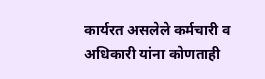कार्यरत असलेले कर्मचारी व अधिकारी यांना कोणताही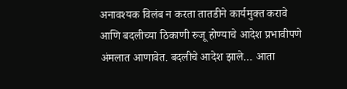अनावश्यक विलंब न करता तातडीने कार्यमुक्त करावे आणि बदलीच्या ठिकाणी रुजू होण्याचे आदेश प्रभावीपणे अंमलात आणावेत. बदलीचे आदेश झाले… आता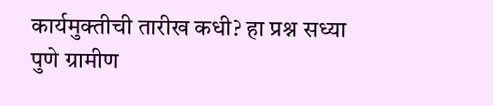कार्यमुक्तीची तारीख कधी? हा प्रश्न सध्या पुणे ग्रामीण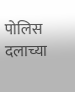पोलिस दलाच्या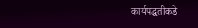कार्यपद्धतीकडे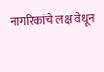नागरिकांचे लक्ष वेधून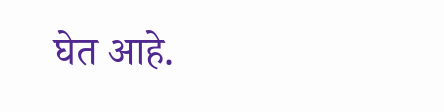घेत आहे.